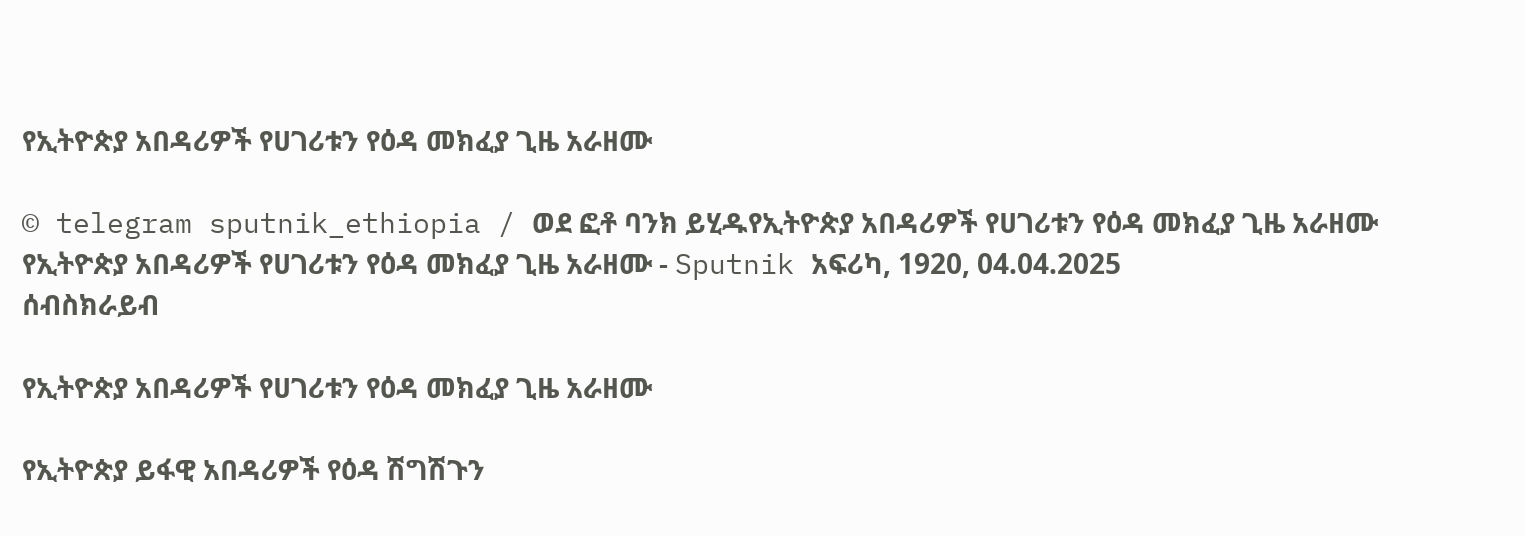የኢትዮጵያ አበዳሪዎች የሀገሪቱን የዕዳ መክፈያ ጊዜ አራዘሙ

© telegram sputnik_ethiopia / ወደ ፎቶ ባንክ ይሂዱየኢትዮጵያ አበዳሪዎች የሀገሪቱን የዕዳ መክፈያ ጊዜ አራዘሙ
የኢትዮጵያ አበዳሪዎች የሀገሪቱን የዕዳ መክፈያ ጊዜ አራዘሙ - Sputnik አፍሪካ, 1920, 04.04.2025
ሰብስክራይብ

የኢትዮጵያ አበዳሪዎች የሀገሪቱን የዕዳ መክፈያ ጊዜ አራዘሙ

የኢትዮጵያ ይፋዊ አበዳሪዎች የዕዳ ሽግሽጉን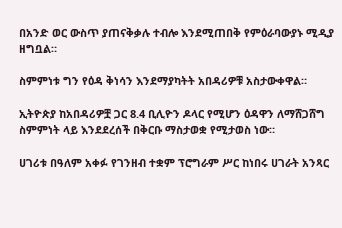በአንድ ወር ውስጥ ያጠናቅቃሉ ተብሎ እንደሚጠበቅ የምዕራባውያኑ ሚዲያ ዘግቧል።

ስምምነቱ ግን የዕዳ ቅነሳን እንደማያካትት አበዳሪዎቹ አስታውቀዋል።

ኢትዮጵያ ከአበዳሪዎቿ ጋር 8.4 ቢሊዮን ዶላር የሚሆን ዕዳዋን ለማሸጋሸግ ስምምነት ላይ እንደደረሰች በቅርቡ ማስታወቋ የሚታወስ ነው።

ሀገሪቱ በዓለም አቀፉ የገንዘብ ተቋም ፕሮግራም ሥር ከነበሩ ሀገራት አንጻር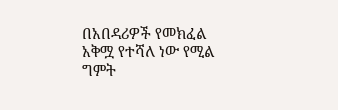በአበዳሪዎች የመክፈል አቅሟ የተሻለ ነው የሚል ግምት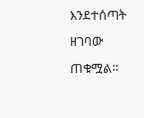እንደተሰጣት ዘገባው ጠቁሟል።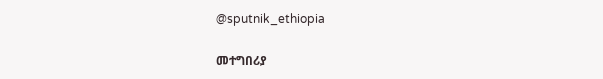@sputnik_ethiopia

መተግበሪያ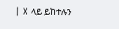| X ላይ ይከተሉን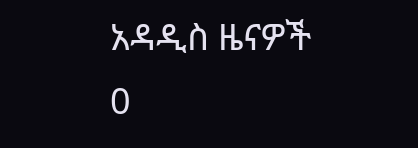አዳዲስ ዜናዎች
0